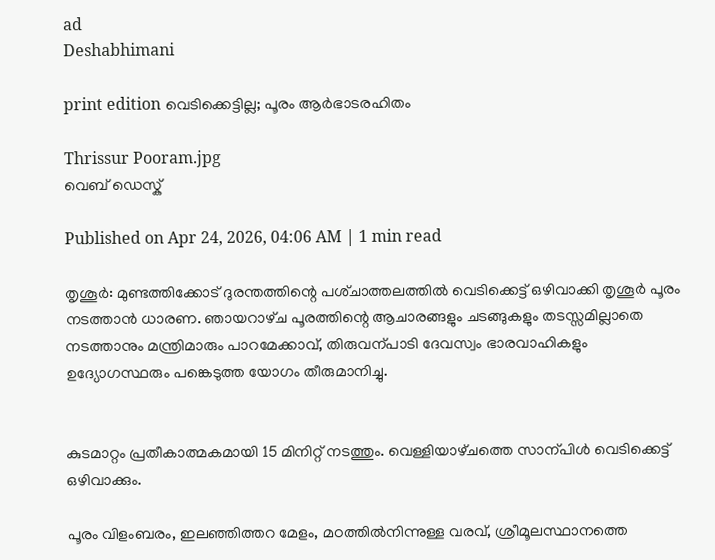ad
Deshabhimani

print edition വെടിക്കെട്ടില്ല; പൂരം ആർഭാടരഹിതം

Thrissur Pooram.jpg
വെബ് ഡെസ്ക്

Published on Apr 24, 2026, 04:06 AM | 1 min read

തൃശൂർ: മുണ്ടത്തിക്കോട്‌ ദുരന്തത്തിന്റെ പശ്‌ചാത്തലത്തിൽ വെടിക്കെട്ട്‌ ഒഴിവാക്കി തൃശൂർ പൂരം നടത്താൻ ധാരണ. ഞായറാഴ്‌ച പൂരത്തിന്റെ ആചാരങ്ങളും ചടങ്ങുകളും തടസ്സമില്ലാതെ നടത്താനും മന്ത്രിമാരും പാറമേക്കാവ്, തിരുവന്പാടി ദേവസ്വം ഭാരവാഹികളും ഉദ്യോഗസ്ഥരും പങ്കെടുത്ത യോഗം തീരുമാനിച്ചു.


കുടമാറ്റം പ്രതീകാത്മകമായി 15 മിനിറ്റ്‌ നടത്തും. വെള്ളിയാഴ്‌ചത്തെ സാന്പിൾ വെടിക്കെട്ട്‌ ഒഴിവാക്കും.

പൂരം വിളംബരം, ഇലഞ്ഞിത്തറ മേളം, മഠത്തിൽനിന്നുള്ള വരവ്‌, ശ്രീമൂലസ്ഥാനത്തെ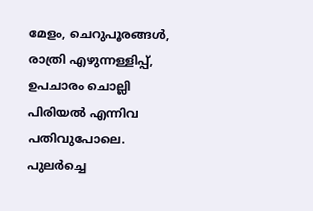മേളം, ചെറുപൂരങ്ങൾ, രാത്രി എഴുന്നള്ളിപ്പ്‌, ഉപചാരം ചൊല്ലി പിരിയൽ എന്നിവ പതിവുപോലെ. പുലർച്ചെ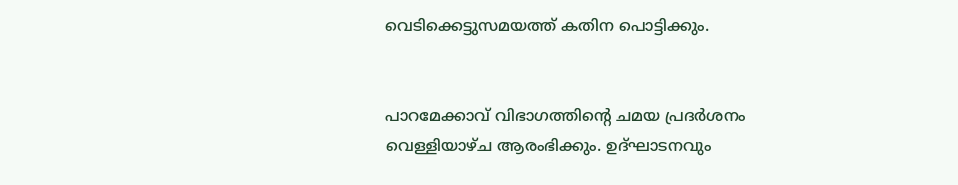വെടിക്കെട്ടുസമയത്ത്‌ കതിന പൊട്ടിക്കും.


പാറമേക്കാവ്‌ വിഭാഗത്തിന്റെ ചമയ പ്രദർശനം വെള്ളിയാഴ്‌ച ആരംഭിക്കും. ഉദ്‌ഘാടനവും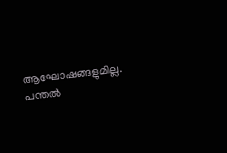ആഘോഷങ്ങളുമില്ല. പന്തൽ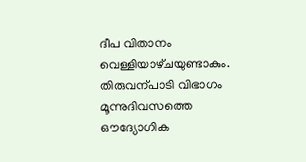ദീപ വിതാനം വെള്ളിയാഴ്‌ചയുണ്ടാകും. തിരുവന്പാടി വിഭാഗം മൂന്നുദിവസത്തെ ഒ‍‍ൗദ്യോഗിക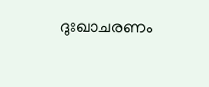ദുഃഖാചരണം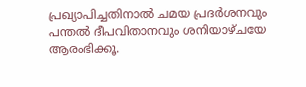പ്രഖ്യാപിച്ചതിനാൽ ചമയ പ്രദർശനവും പന്തൽ ദീപവിതാനവും ശനിയാഴ്‌ചയേ ആരംഭിക്കൂ.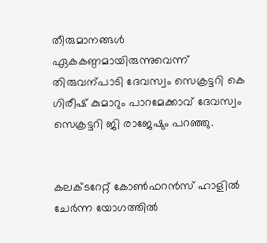തീരുമാനങ്ങൾ ഏകകണ്ഠമായിരുന്നുവെന്ന്‌ തിരുവന്പാടി ദേവസ്വം സെക്രട്ടറി കെ ഗിരീഷ്‌ കുമാറും പാറമേക്കാവ്‌ ദേവസ്വം സെക്രട്ടറി ജി രാജേഷും പറഞ്ഞു.


കലക്‌ടറേറ്റ്‌ കോൺഫറൻസ്‌ ഹാളിൽ ചേർന്ന യോഗത്തിൽ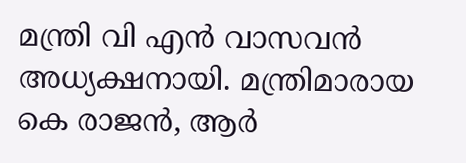മന്ത്രി വി എൻ വാസവൻ അധ്യക്ഷനായി. മന്ത്രിമാരായ കെ രാജൻ, ആർ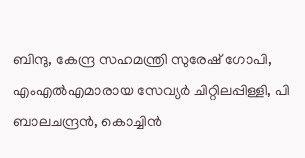ബിന്ദു, കേന്ദ്ര സഹമന്ത്രി സുരേഷ്‌ ഗോപി, എംഎൽഎമാരായ സേവ്യർ ചിറ്റിലപ്പിള്ളി, പി ബാലചന്ദ്രൻ, കൊച്ചിൻ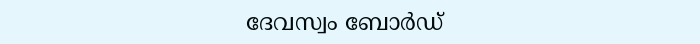ദേവസ്വം ബോർഡ്‌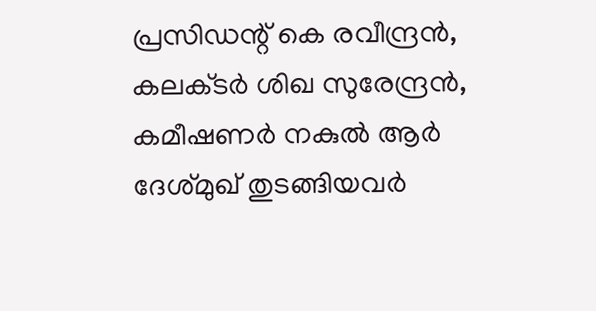പ്രസിഡന്റ്‌ കെ രവീന്ദ്രൻ, കലക്‌ടർ ശിഖ സുരേന്ദ്രൻ, കമീഷണർ നകുൽ ആർ ദേശ്‌മുഖ്‌ തുടങ്ങിയവർ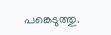പങ്കെടുത്തു.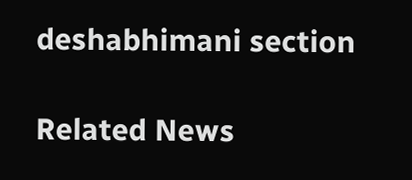deshabhimani section

Related News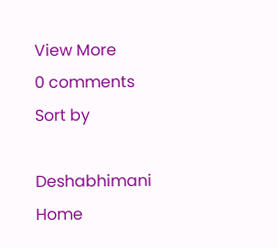View More
0 comments
Sort by

Deshabhimani
Home